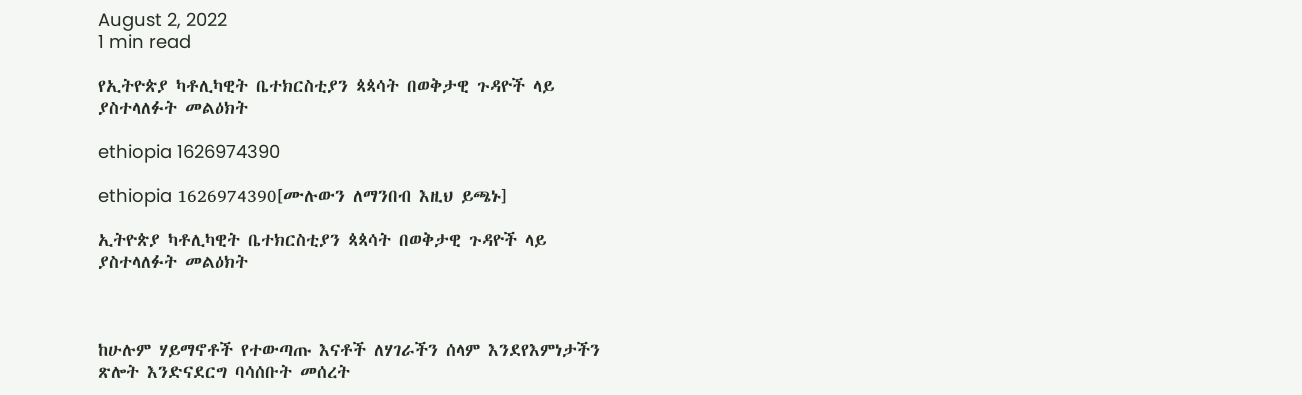August 2, 2022
1 min read

የኢትዮጵያ ካቶሊካዊት ቤተክርስቲያን ጳጳሳት በወቅታዊ ጉዳዮች ላይ ያስተላለፉት መልዕክት

ethiopia 1626974390

ethiopia 1626974390[ሙሉውን ለማንበብ እዚህ ይጫኑ]

ኢትዮጵያ ካቶሊካዊት ቤተክርስቲያን ጳጳሳት በወቅታዊ ጉዳዮች ላይ ያስተላለፉት መልዕክት



ከሁሉም ሃይማኖቶች የተውጣጡ እናቶች ለሃገራችን ሰላም እንደየእምነታችን ጽሎት እንድናደርግ ባሳሰቡት መሰረት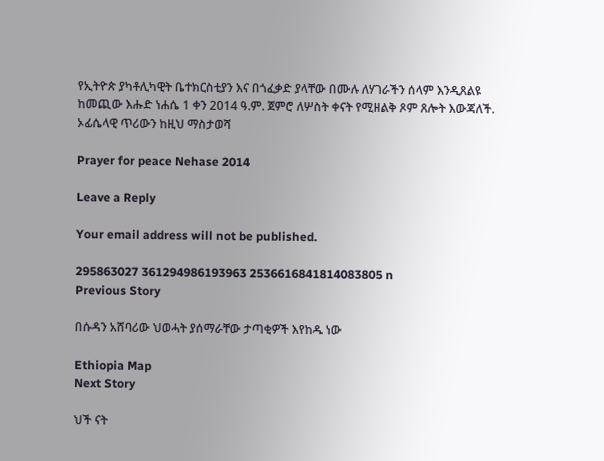የኢትዮጵ ያካቶሊካዊት ቤተክርስቲያን እና በጎፈቃድ ያላቸው በሙሉ ለሃገራችን ሰላም እንዲጸልዩ ከመጪው እሑድ ነሐሴ 1 ቀን 2014 ዓ.ም. ጀምሮ ለሦስት ቀናት የሚዘልቅ ጾም ጸሎት እውጃለች. ኦፊሴላዊ ጥሪውን ከዚህ ማስታወሻ

Prayer for peace Nehase 2014

Leave a Reply

Your email address will not be published.

295863027 361294986193963 2536616841814083805 n
Previous Story

በሱዳን አሸባሪው ህወሓት ያሰማራቸው ታጣቂዎች እየከዱ ነው

Ethiopia Map
Next Story

ህች ናት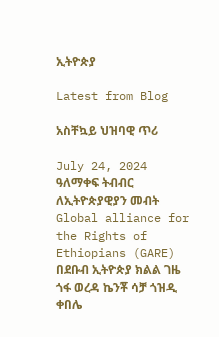ኢትዮጵያ

Latest from Blog

አስቸኳይ ህዝባዊ ጥሪ

July 24, 2024 ዓለማቀፍ ትብብር ለኢትዮጵያዊያን መብት Global alliance for the Rights of Ethiopians (GARE) በደቡብ ኢትዮጵያ ክልል ገዜ ጎፋ ወረዳ ኬንቾ ሳቻ ጎዝዲ ቀበሌ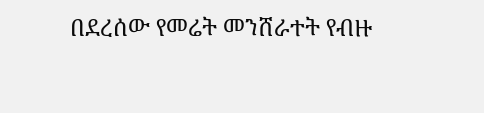በደረሰው የመሬት መንሸራተት የብዙ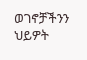ወገኖቻችንን ህይዎት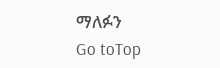ማለፉን
Go toTop